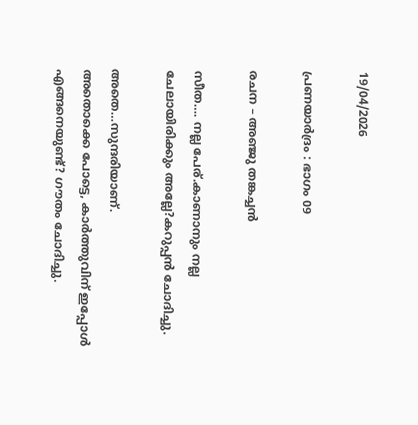19/04/2026

പ്രണയാർദ്രം : ഭാഗം 09

രചന – അഞ്ജു തങ്കച്ചൻ

സീത…. നല്ല പേര്.കാണാനും നല്ല ചേലായിരിക്കും അല്ലേ?കറുപ്പൻ ചോദിച്ചു.

അതെ…സുന്ദരിയാണ്.
അതൊക്കെ പോട്ടെ, കാർത്തുവിന് ഇപ്പോൾ എങ്ങനെയുണ്ട്? ഗൗതം ചോദിച്ചു.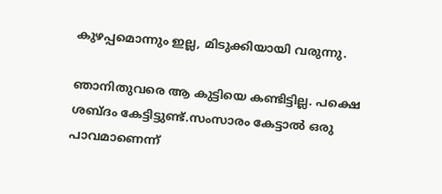കുഴപ്പമൊന്നും ഇല്ല, മിടുക്കിയായി വരുന്നു.

ഞാനിതുവരെ ആ കുട്ടിയെ കണ്ടിട്ടില്ല. പക്ഷെ ശബ്‌ദം കേട്ടിട്ടുണ്ട്.സംസാരം കേട്ടാൽ ഒരു പാവമാണെന്ന്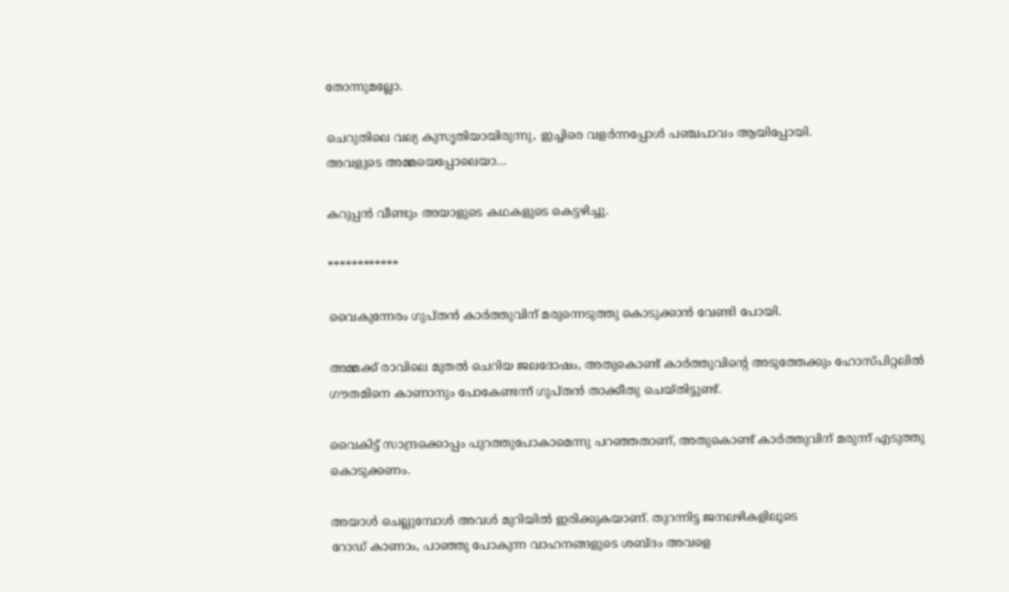തോന്നുമല്ലോ.

ചെറുതിലെ വല്യ കുസൃതിയായിരുന്നു, ഇച്ചിരെ വളർന്നപ്പോൾ പഞ്ചപാവം ആയിപ്പോയി.
അവളുടെ അമ്മയെപ്പോലെയാ…

കറുപ്പൻ വീണ്ടും അയാളുടെ കഥകളുടെ കെട്ടഴിച്ചു.

************

വൈകുന്നേരം ഗുപ്തൻ കാർത്തുവിന് മരുന്നെടുത്തു കൊടുക്കാൻ വേണ്ടി പോയി.

അമ്മക്ക് രാവിലെ മുതൽ ചെറിയ ജലദോഷം, അതുകൊണ്ട് കാർത്തുവിന്റെ അടുത്തേക്കും ഹോസ്പിറ്റലിൽ ഗൗതമിനെ കാണാനും പോകേണ്ടന്ന് ഗുപ്തൻ താക്കീതു ചെയ്തിട്ടുണ്ട്.

വൈകിട്ട് സാന്ദ്രക്കൊപ്പം പുറത്തുപോകാമെന്നു പറഞ്ഞതാണ്, അതുകൊണ്ട് കാർത്തുവിന് മരുന്ന് എടുത്തു കൊടുക്കണം.

അയാൾ ചെല്ലുമ്പോൾ അവൾ മുറിയിൽ ഇരിക്കുകയാണ്. തുറന്നിട്ട ജനലഴികളിലൂടെ
റോഡ് കാണാം, പാഞ്ഞു പോകുന്ന വാഹനങ്ങളുടെ ശബ്ദം അവളെ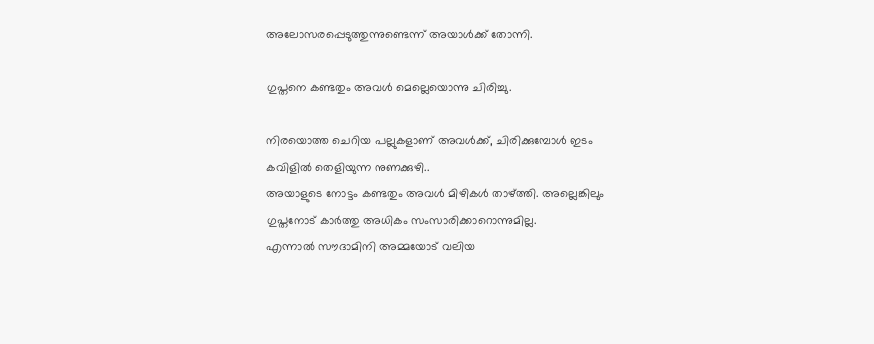അലോസരപ്പെടുത്തുന്നുണ്ടെന്ന് അയാൾക്ക്‌ തോന്നി.

ഗുപ്തനെ കണ്ടതും അവൾ മെല്ലെയൊന്നു ചിരിച്ചു.

നിരയൊത്ത ചെറിയ പല്ലുകളാണ് അവൾക്ക്, ചിരിക്കുമ്പോൾ ഇടം കവിളിൽ തെളിയുന്ന നുണക്കുഴി..
അയാളുടെ നോട്ടം കണ്ടതും അവൾ മിഴികൾ താഴ്ത്തി. അല്ലെങ്കിലും ഗുപ്തനോട് കാർത്തു അധികം സംസാരിക്കാറൊന്നുമില്ല.
എന്നാൽ സൗദാമിനി അമ്മയോട് വലിയ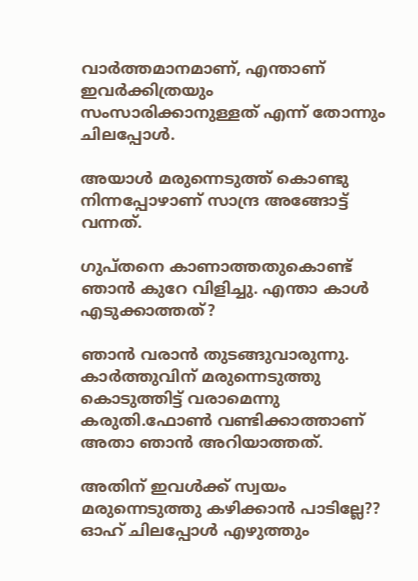വാർത്തമാനമാണ്, എന്താണ് ഇവർക്കിത്രയും സംസാരിക്കാനുള്ളത് എന്ന് തോന്നും ചിലപ്പോൾ.

അയാൾ മരുന്നെടുത്ത് കൊണ്ടു നിന്നപ്പോഴാണ് സാന്ദ്ര അങ്ങോട്ട് വന്നത്.

ഗുപ്തനെ കാണാത്തതുകൊണ്ട് ഞാൻ കുറേ വിളിച്ചു. എന്താ കാൾ എടുക്കാത്തത്?

ഞാൻ വരാൻ തുടങ്ങുവാരുന്നു. കാർത്തുവിന് മരുന്നെടുത്തു കൊടുത്തിട്ട് വരാമെന്നു കരുതി.ഫോൺ വണ്ടിക്കാത്താണ് അതാ ഞാൻ അറിയാത്തത്.

അതിന് ഇവൾക്ക് സ്വയം മരുന്നെടുത്തു കഴിക്കാൻ പാടില്ലേ?? ഓഹ് ചിലപ്പോൾ എഴുത്തും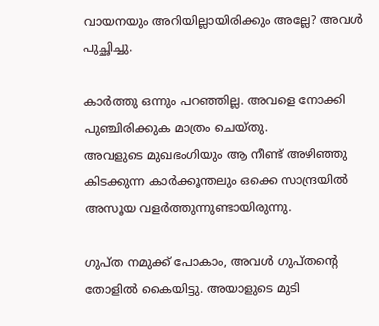വായനയും അറിയില്ലായിരിക്കും അല്ലേ? അവൾ പുച്ഛിച്ചു.

കാർത്തു ഒന്നും പറഞ്ഞില്ല. അവളെ നോക്കി പുഞ്ചിരിക്കുക മാത്രം ചെയ്തു.
അവളുടെ മുഖഭംഗിയും ആ നീണ്ട് അഴിഞ്ഞു കിടക്കുന്ന കാർക്കൂന്തലും ഒക്കെ സാന്ദ്രയിൽ അസൂയ വളർത്തുന്നുണ്ടായിരുന്നു.

ഗുപ്ത നമുക്ക് പോകാം, അവൾ ഗുപ്തന്റെ തോളിൽ കൈയിട്ടു. അയാളുടെ മുടി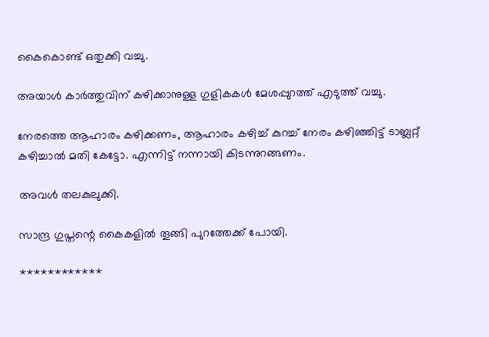കൈകൊണ്ട് ഒതുക്കി വച്ചു.

അയാൾ കാർത്തുവിന് കഴിക്കാനുള്ള ഗുളികകൾ മേശപ്പുറത്ത് എടുത്ത് വച്ചു.

നേരത്തെ ആഹാരം കഴിക്കണം, ആഹാരം കഴിച്ച് കുറച്ച് നേരം കഴിഞ്ഞിട്ട് ടാബ്ലറ്റ് കഴിച്ചാൽ മതി കേട്ടോ. എന്നിട്ട് നന്നായി കിടന്നുറങ്ങണം.

അവൾ തലകുലുക്കി.

സാന്ദ്ര ഗുപ്തന്റെ കൈകളിൽ തൂങ്ങി പുറത്തേക്ക് പോയി.

************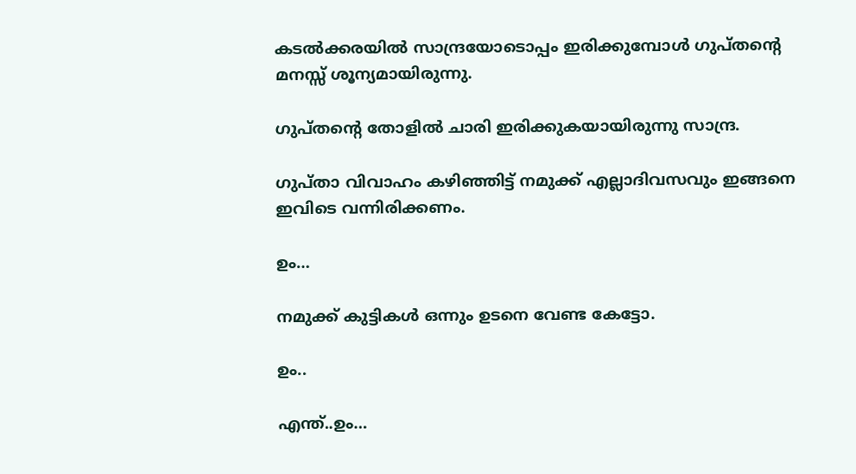കടൽക്കരയിൽ സാന്ദ്രയോടൊപ്പം ഇരിക്കുമ്പോൾ ഗുപ്തന്റെ മനസ്സ് ശൂന്യമായിരുന്നു.

ഗുപ്തന്റെ തോളിൽ ചാരി ഇരിക്കുകയായിരുന്നു സാന്ദ്ര.

ഗുപ്താ വിവാഹം കഴിഞ്ഞിട്ട് നമുക്ക് എല്ലാദിവസവും ഇങ്ങനെ ഇവിടെ വന്നിരിക്കണം.

ഉം…

നമുക്ക് കുട്ടികൾ ഒന്നും ഉടനെ വേണ്ട കേട്ടോ.

ഉം..

എന്ത്..ഉം…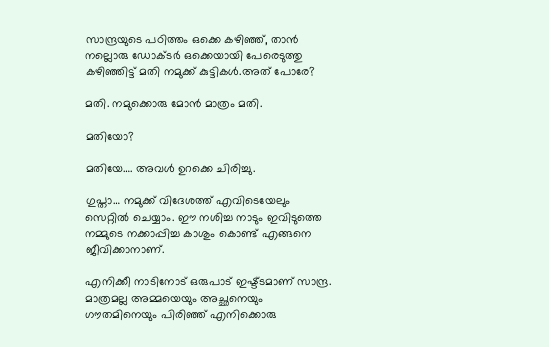സാന്ദ്രയുടെ പഠിത്തം ഒക്കെ കഴിഞ്ഞ്, താൻ നല്ലൊരു ഡോക്ടർ ഒക്കെയായി പേരെടുത്തു കഴിഞ്ഞിട്ട് മതി നമുക്ക് കുട്ടികൾ.അത് പോരേ?

മതി. നമുക്കൊരു മോൻ മാത്രം മതി.

മതിയോ?

മതിയേ…. അവൾ ഉറക്കെ ചിരിച്ചു.

ഗുപ്താ… നമുക്ക് വിദേശത്ത് എവിടെയേലും സെറ്റിൽ ചെയ്യാം. ഈ നശിച്ച നാടും ഇവിടുത്തെ നമ്മുടെ നക്കാപ്പിച്ച കാശും കൊണ്ട് എങ്ങനെ ജീവിക്കാനാണ്.

എനിക്കീ നാടിനോട് ഒരുപാട് ഇഷ്ട്ടമാണ് സാന്ദ്ര. മാത്രമല്ല അമ്മയെയും അച്ഛനെയും ഗൗതമിനെയും പിരിഞ്ഞ് എനിക്കൊരു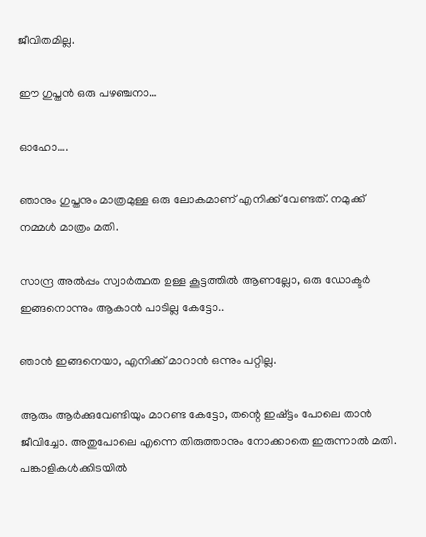ജീവിതമില്ല.

ഈ ഗുപ്തൻ ഒരു പഴഞ്ചനാ…

ഓഹോ….

ഞാനും ഗുപ്തനും മാത്രമുള്ള ഒരു ലോകമാണ് എനിക്ക് വേണ്ടത്. നമുക്ക് നമ്മൾ മാത്രം മതി.

സാന്ദ്ര അൽപ്പം സ്വാർത്ഥത ഉള്ള കൂട്ടത്തിൽ ആണല്ലോ, ഒരു ഡോക്ടർ ഇങ്ങനൊന്നും ആകാൻ പാടില്ല കേട്ടോ..

ഞാൻ ഇങ്ങനെയാ, എനിക്ക് മാറാൻ ഒന്നും പറ്റില്ല.

ആരും ആർക്കുവേണ്ടിയും മാറണ്ട കേട്ടോ, തന്റെ ഇഷ്ട്ടം പോലെ താൻ ജീവിച്ചോ. അതുപോലെ എന്നെ തിരുത്താനും നോക്കാതെ ഇരുന്നാൽ മതി.
പങ്കാളികൾക്കിടയിൽ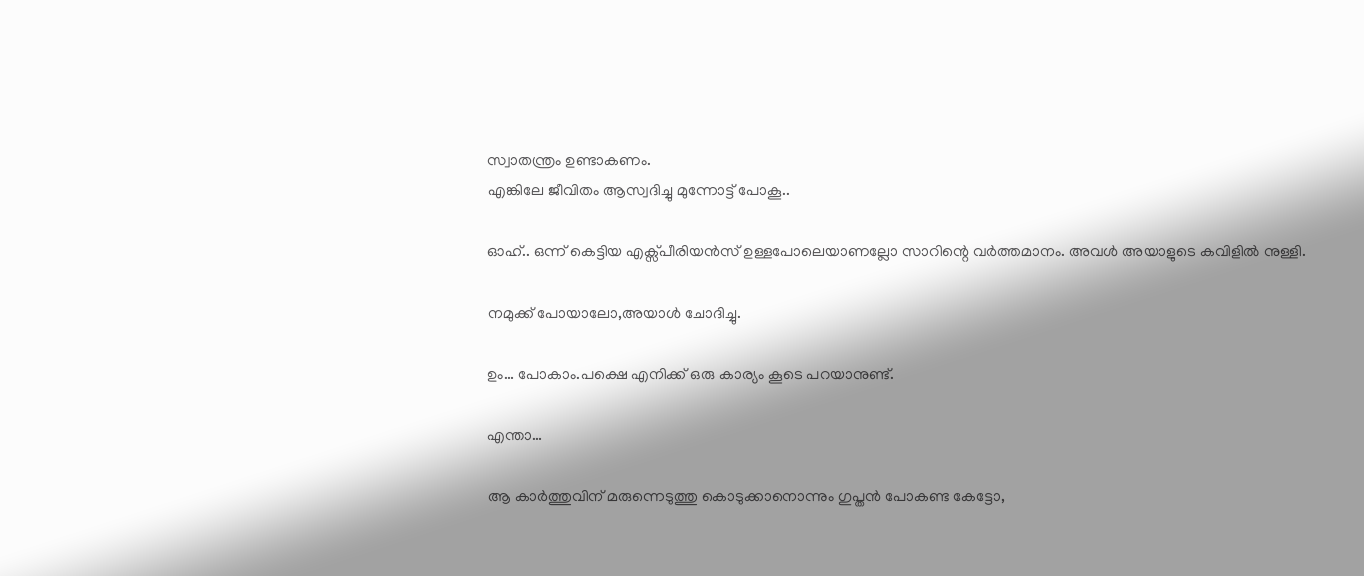സ്വാതന്ത്രം ഉണ്ടാകണം.
എങ്കിലേ ജീവിതം ആസ്വദിച്ചു മുന്നോട്ട് പോകൂ..

ഓഹ്.. ഒന്ന് കെട്ടിയ എക്സ്പീരിയൻസ് ഉള്ളപോലെയാണല്ലോ സാറിന്റെ വർത്തമാനം. അവൾ അയാളുടെ കവിളിൽ നുള്ളി.

നമുക്ക് പോയാലോ,അയാൾ ചോദിച്ചു.

ഉം… പോകാം.പക്ഷെ എനിക്ക് ഒരു കാര്യം കൂടെ പറയാനുണ്ട്.

എന്താ…

ആ കാർത്തുവിന് മരുന്നെടുത്തു കൊടുക്കാനൊന്നും ഗുപ്തൻ പോകണ്ട കേട്ടോ,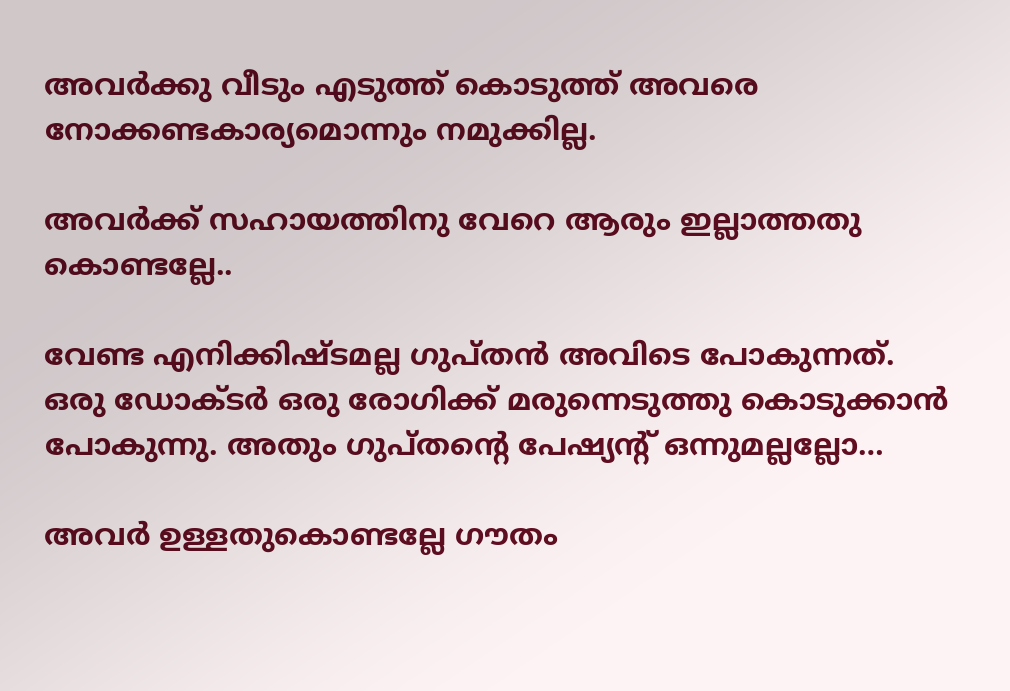അവർക്കു വീടും എടുത്ത് കൊടുത്ത് അവരെ നോക്കണ്ടകാര്യമൊന്നും നമുക്കില്ല.

അവർക്ക് സഹായത്തിനു വേറെ ആരും ഇല്ലാത്തതു കൊണ്ടല്ലേ..

വേണ്ട എനിക്കിഷ്ടമല്ല ഗുപ്തൻ അവിടെ പോകുന്നത്. ഒരു ഡോക്ടർ ഒരു രോഗിക്ക് മരുന്നെടുത്തു കൊടുക്കാൻ പോകുന്നു. അതും ഗുപ്തന്റെ പേഷ്യന്റ് ഒന്നുമല്ലല്ലോ…

അവർ ഉള്ളതുകൊണ്ടല്ലേ ഗൗതം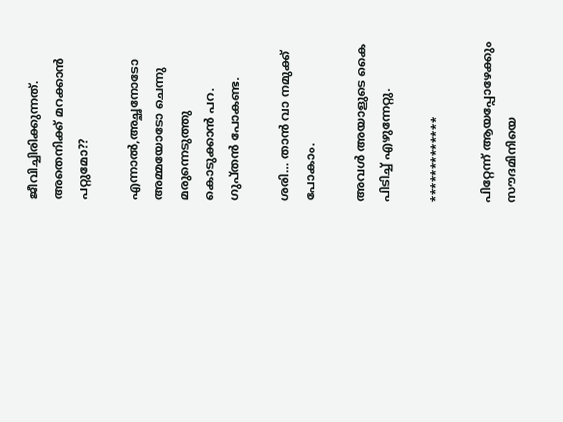ജീവിച്ചിരിക്കുന്നത്. അതെനിക്ക് മറക്കാൻ പറ്റുമോ??

എന്നാൽ,അച്ഛനോടോ അമ്മയോടോ ചെന്നു മരുന്നെടുത്തു കൊടുക്കാൻ പറ. ഗുപ്തൻ പോകണ്ട.

ശരി… താൻ വാ നമുക്ക് പോകാം.

അവൾ അയാളുടെ കൈ പിടിച്ച്‌ എഴുന്നേറ്റു.

*************

പിറ്റേന്ന് ആയപ്പോഴേക്കും സൗദമിനിയെ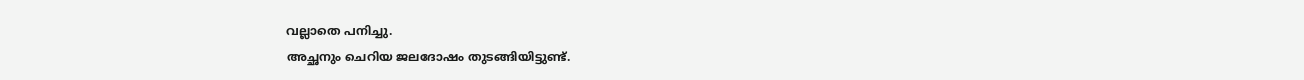വല്ലാതെ പനിച്ചു.
അച്ഛനും ചെറിയ ജലദോഷം തുടങ്ങിയിട്ടുണ്ട്.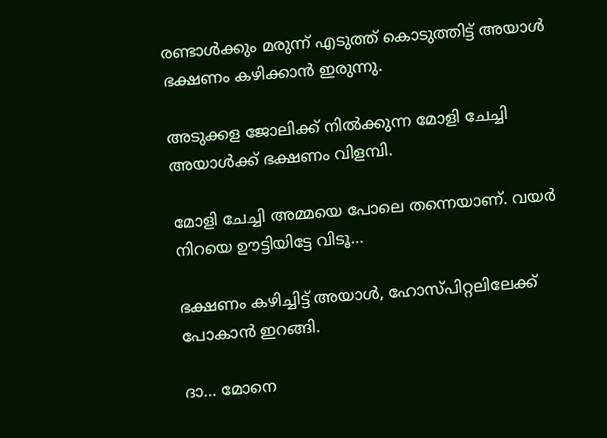രണ്ടാൾക്കും മരുന്ന് എടുത്ത് കൊടുത്തിട്ട് അയാൾ ഭക്ഷണം കഴിക്കാൻ ഇരുന്നു.

അടുക്കള ജോലിക്ക് നിൽക്കുന്ന മോളി ചേച്ചി
അയാൾക്ക്‌ ഭക്ഷണം വിളമ്പി.

മോളി ചേച്ചി അമ്മയെ പോലെ തന്നെയാണ്. വയർ നിറയെ ഊട്ടിയിട്ടേ വിടൂ…

ഭക്ഷണം കഴിച്ചിട്ട് അയാൾ, ഹോസ്പിറ്റലിലേക്ക് പോകാൻ ഇറങ്ങി.

ദാ… മോനെ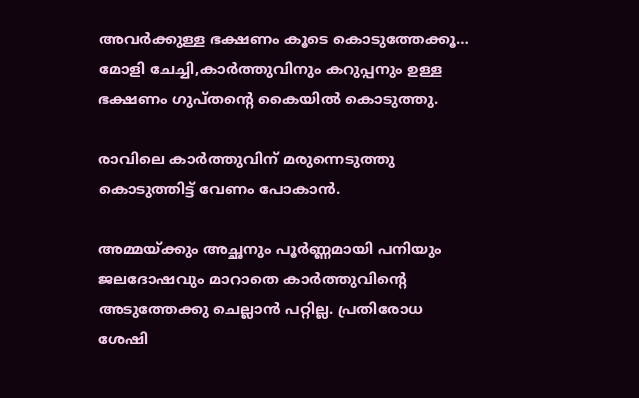അവർക്കുള്ള ഭക്ഷണം കൂടെ കൊടുത്തേക്കൂ…
മോളി ചേച്ചി,കാർത്തുവിനും കറുപ്പനും ഉള്ള ഭക്ഷണം ഗുപ്തന്റെ കൈയിൽ കൊടുത്തു.

രാവിലെ കാർത്തുവിന് മരുന്നെടുത്തു കൊടുത്തിട്ട് വേണം പോകാൻ.

അമ്മയ്ക്കും അച്ഛനും പൂർണ്ണമായി പനിയും ജലദോഷവും മാറാതെ കാർത്തുവിന്റെ അടുത്തേക്കു ചെല്ലാൻ പറ്റില്ല. പ്രതിരോധ ശേഷി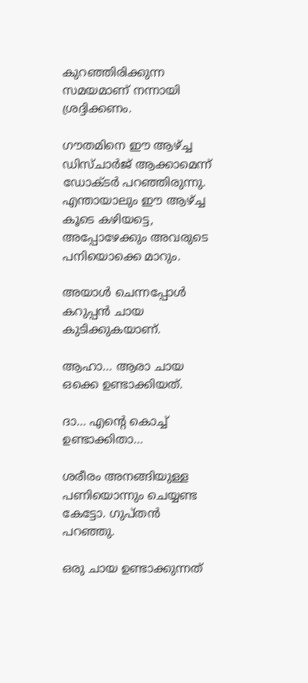കുറഞ്ഞിരിക്കുന്ന സമയമാണ് നന്നായി ശ്രദ്ദിക്കണം.

ഗൗതമിനെ ഈ ആഴ്ച്ച ഡിസ്ചാർജ് ആക്കാമെന്ന് ഡോക്ടർ പറഞ്ഞിരുന്നു. എന്തായാലും ഈ ആഴ്ച്ച കൂടെ കഴിയട്ടെ, അപ്പോഴേക്കും അവരുടെ പനിയൊക്കെ മാറും.

അയാൾ ചെന്നപ്പോൾ കറുപ്പൻ ചായ കുടിക്കുകയാണ്.

ആഹാ… ആരാ ചായ ഒക്കെ ഉണ്ടാക്കിയത്.

ദാ… എന്റെ കൊച്ച് ഉണ്ടാക്കിതാ…

ശരീരം അനങ്ങിയുള്ള പണിയൊന്നും ചെയ്യണ്ട കേട്ടോ. ഗുപ്തൻ പറഞ്ഞു.

ഒരു ചായ ഉണ്ടാക്കുന്നത്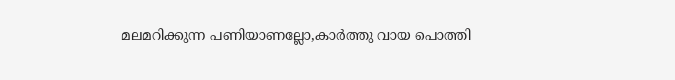മലമറിക്കുന്ന പണിയാണല്ലോ,കാർത്തു വായ പൊത്തി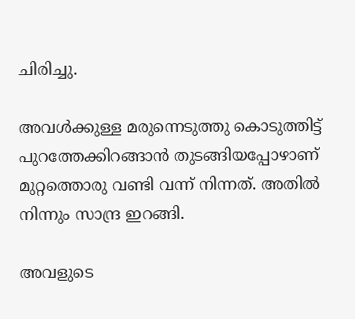ചിരിച്ചു.

അവൾക്കുള്ള മരുന്നെടുത്തു കൊടുത്തിട്ട്
പുറത്തേക്കിറങ്ങാൻ തുടങ്ങിയപ്പോഴാണ് മുറ്റത്തൊരു വണ്ടി വന്ന് നിന്നത്. അതിൽ നിന്നും സാന്ദ്ര ഇറങ്ങി.

അവളുടെ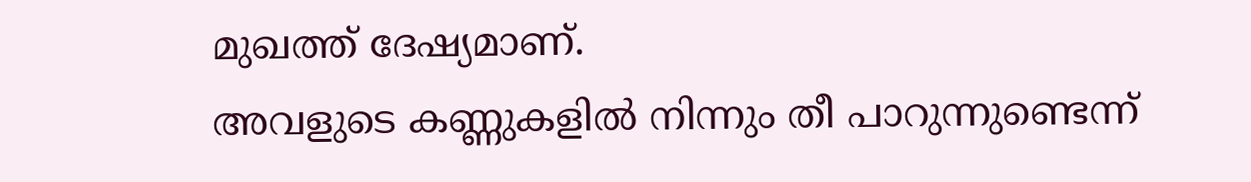മുഖത്ത് ദേഷ്യമാണ്.
അവളുടെ കണ്ണുകളിൽ നിന്നും തീ പാറുന്നുണ്ടെന്ന്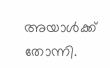അയാൾക്ക്‌ തോന്നി.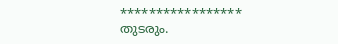*****************
തുടരും.